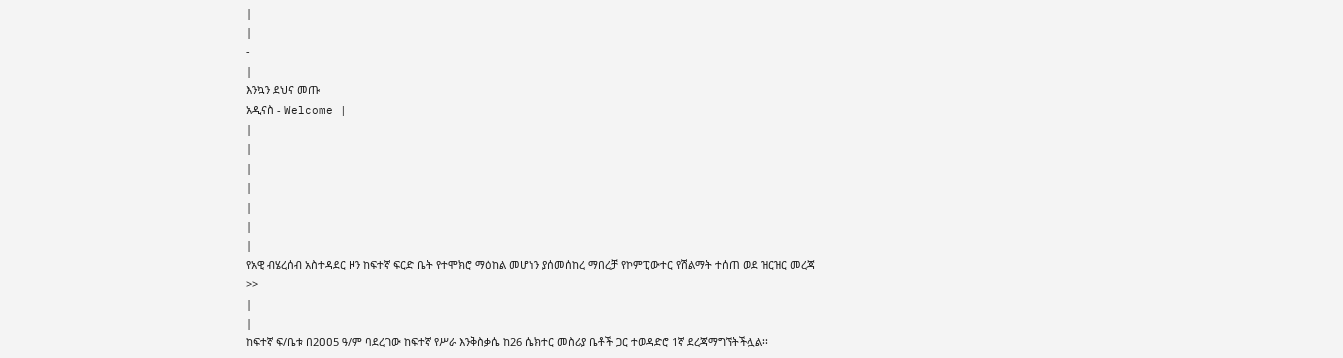|
|
-
|
እንኳን ደህና መጡ
አዲናስ - Welcome |
|
|
|
|
|
|
|
የአዊ ብሄረሰብ አስተዳደር ዞን ከፍተኛ ፍርድ ቤት የተሞክሮ ማዕከል መሆነን ያሰመሰከረ ማበረቻ የኮምፒውተር የሽልማት ተሰጠ ወደ ዝርዝር መረጃ >>
|
|
ከፍተኛ ፍ/ቤቱ በ2ዐዐ5 ዓ/ም ባደረገው ከፍተኛ የሥራ እንቅስቃሴ ከ26 ሴክተር መስሪያ ቤቶች ጋር ተወዳድሮ 1ኛ ደረጃማግኘትችሏል፡፡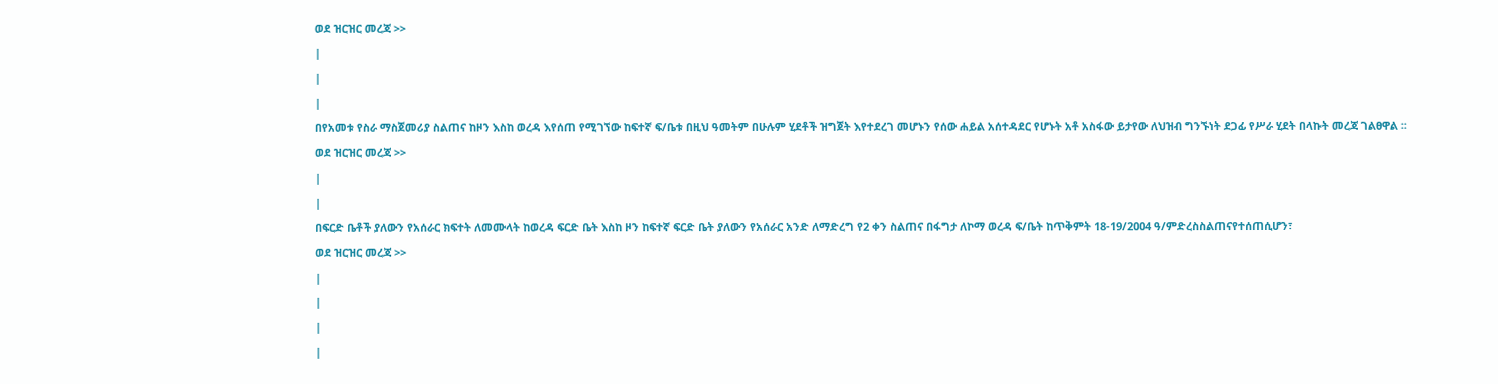ወደ ዝርዝር መረጃ >>
|
|
|
በየአመቱ የስራ ማስጀመሪያ ስልጠና ከዞን እስከ ወረዳ እየሰጠ የሚገኘው ከፍተኛ ፍ/ቤቱ በዚህ ዓመትም በሁሉም ሂደቶች ዝግጀት እየተደረገ መሆኑን የሰው ሐይል አሰተዳደር የሆኑት አቶ አስፋው ይታየው ለህዝብ ግንኙነት ደጋፊ የሥራ ሂደት በላኩት መረጃ ገልፀዋል ፡፡
ወደ ዝርዝር መረጃ >>
|
|
በፍርድ ቤቶች ያለውን የአሰራር ክፍተት ለመሙላት ከወረዳ ፍርድ ቤት እስከ ዞን ከፍተኛ ፍርድ ቤት ያለውን የአሰራር አንድ ለማድረግ የ2 ቀን ስልጠና በፋግታ ለኮማ ወረዳ ፍ/ቤት ከጥቅምት 18-19/2ዐዐ4 ዓ/ምድረስስልጠናየተሰጠሲሆን፣
ወደ ዝርዝር መረጃ >>
|
|
|
|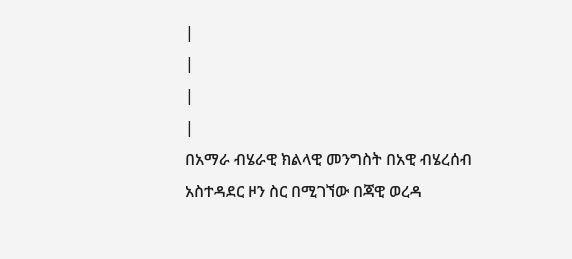|
|
|
|
በአማራ ብሄራዊ ክልላዊ መንግስት በአዊ ብሄረሰብ አስተዳደር ዞን ስር በሚገኘው በጃዊ ወረዳ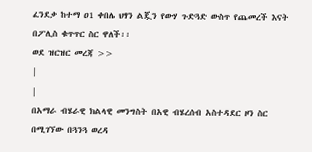ፈንደቃ ከተማ ዐ1 ቀበሌ ህፃን ልጇን የውሃ ጉድጓድ ውስጥ የጨመረች እናት በፖሊስ ቁጥጥር ስር ዋለች፡፡
ወደ ዝርዝር መረጃ >>
|
|
በአማራ ብሄራዊ ክልላዊ መንግስት በአዊ ብሄረሰብ አስተዳደር ዞን ስር በሚገኘው በጓንጓ ወረዳ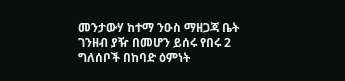መንታውሃ ከተማ ንዑስ ማዘጋጃ ቤት ገንዘብ ያዥ በመሆን ይሰሩ የበሩ 2 ግለሰቦች በከባድ ዕምነት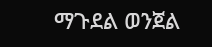ማጉደል ወንጀል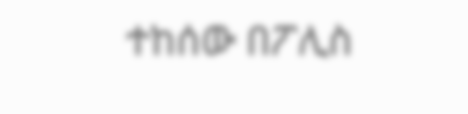ተከሰው በፖሊስ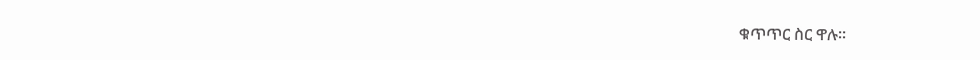ቁጥጥር ስር ዋሉ፡፡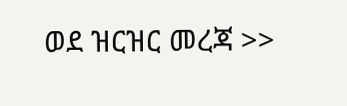ወደ ዝርዝር መረጃ >>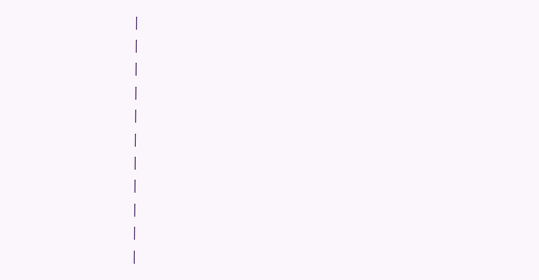|
|
|
|
|
|
|
|
|
|
|